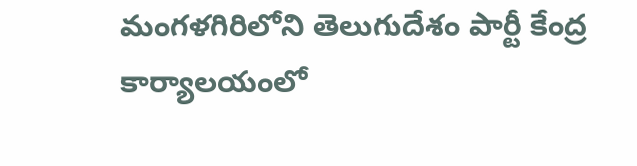మంగళగిరిలోని తెలుగుదేశం పార్టీ కేంద్ర కార్యాలయంలో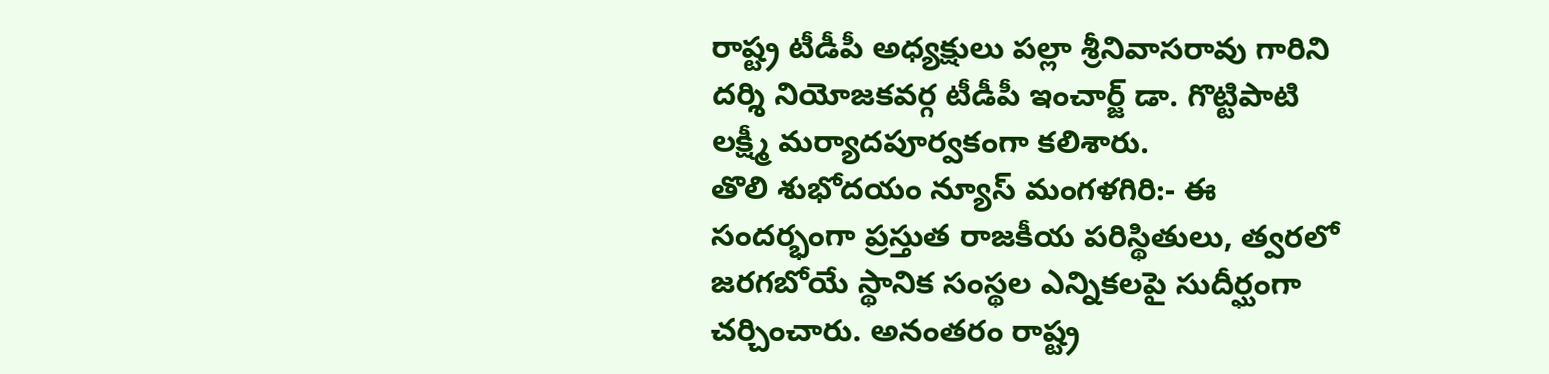రాష్ట్ర టీడీపీ అధ్యక్షులు పల్లా శ్రీనివాసరావు గారిని దర్శి నియోజకవర్గ టీడీపీ ఇంచార్జ్ డా. గొట్టిపాటి లక్ష్మీ మర్యాదపూర్వకంగా కలిశారు.
తొలి శుభోదయం న్యూస్ మంగళగిరి:- ఈ సందర్భంగా ప్రస్తుత రాజకీయ పరిస్థితులు, త్వరలో జరగబోయే స్థానిక సంస్థల ఎన్నికలపై సుదీర్ఘంగా చర్చించారు. అనంతరం రాష్ట్ర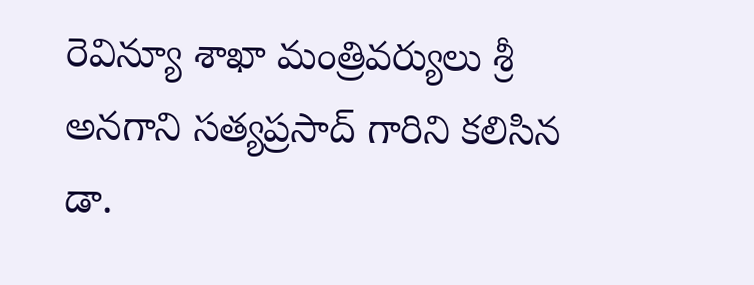రెవిన్యూ శాఖా మంత్రివర్యులు శ్రీ అనగాని సత్యప్రసాద్ గారిని కలిసిన డా.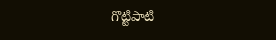గొట్టిపాటి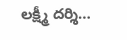లక్ష్మీ దర్శి…